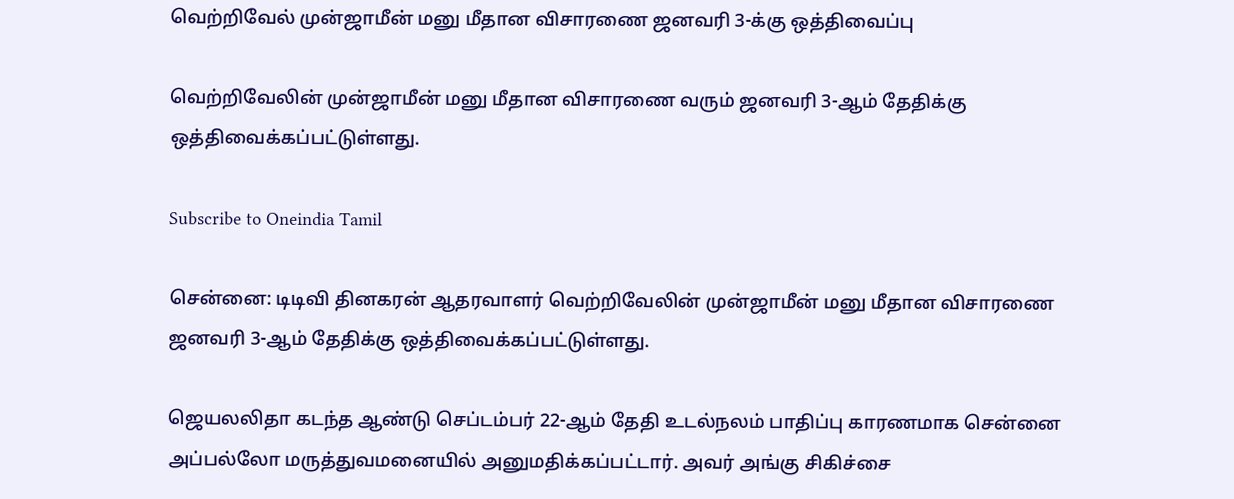வெற்றிவேல் முன்ஜாமீன் மனு மீதான விசாரணை ஜனவரி 3-க்கு ஒத்திவைப்பு

வெற்றிவேலின் முன்ஜாமீன் மனு மீதான விசாரணை வரும் ஜனவரி 3-ஆம் தேதிக்கு ஒத்திவைக்கப்பட்டுள்ளது.

Subscribe to Oneindia Tamil

சென்னை: டிடிவி தினகரன் ஆதரவாளர் வெற்றிவேலின் முன்ஜாமீன் மனு மீதான விசாரணை ஜனவரி 3-ஆம் தேதிக்கு ஒத்திவைக்கப்பட்டுள்ளது.

ஜெயலலிதா கடந்த ஆண்டு செப்டம்பர் 22-ஆம் தேதி உடல்நலம் பாதிப்பு காரணமாக சென்னை அப்பல்லோ மருத்துவமனையில் அனுமதிக்கப்பட்டார். அவர் அங்கு சிகிச்சை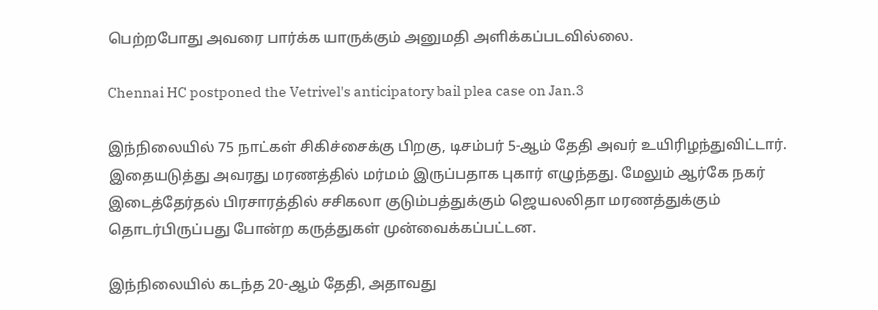பெற்றபோது அவரை பார்க்க யாருக்கும் அனுமதி அளிக்கப்படவில்லை.

Chennai HC postponed the Vetrivel's anticipatory bail plea case on Jan.3

இந்நிலையில் 75 நாட்கள் சிகிச்சைக்கு பிறகு, டிசம்பர் 5-ஆம் தேதி அவர் உயிரிழந்துவிட்டார். இதையடுத்து அவரது மரணத்தில் மர்மம் இருப்பதாக புகார் எழுந்தது. மேலும் ஆர்கே நகர் இடைத்தேர்தல் பிரசாரத்தில் சசிகலா குடும்பத்துக்கும் ஜெயலலிதா மரணத்துக்கும் தொடர்பிருப்பது போன்ற கருத்துகள் முன்வைக்கப்பட்டன.

இந்நிலையில் கடந்த 20-ஆம் தேதி, அதாவது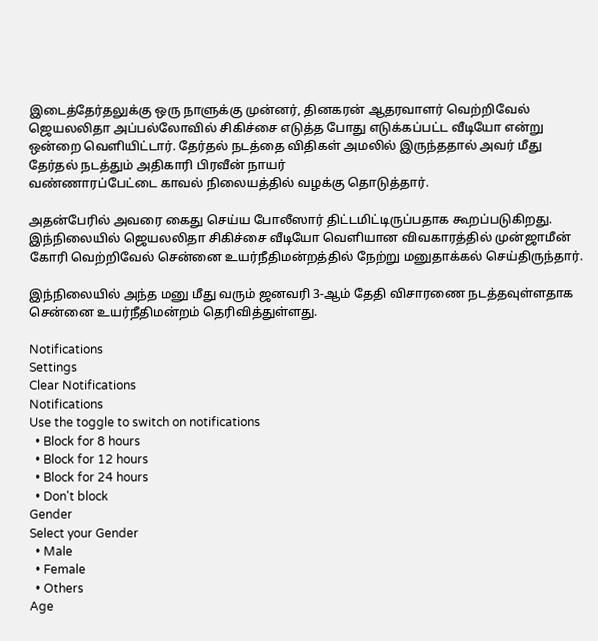இடைத்தேர்தலுக்கு ஒரு நாளுக்கு முன்னர், தினகரன் ஆதரவாளர் வெற்றிவேல் ஜெயலலிதா அப்பல்லோவில் சிகிச்சை எடுத்த போது எடுக்கப்பட்ட வீடியோ என்று ஒன்றை வெளியிட்டார். தேர்தல் நடத்தை விதிகள் அமலில் இருந்ததால் அவர் மீது தேர்தல் நடத்தும் அதிகாரி பிரவீன் நாயர்
வண்ணாரப்பேட்டை காவல் நிலையத்தில் வழக்கு தொடுத்தார்.

அதன்பேரில் அவரை கைது செய்ய போலீஸார் திட்டமிட்டிருப்பதாக கூறப்படுகிறது. இந்நிலையில் ஜெயலலிதா சிகிச்சை வீடியோ வெளியான விவகாரத்தில் முன்ஜாமீன் கோரி வெற்றிவேல் சென்னை உயர்நீதிமன்றத்தில் நேற்று மனுதாக்கல் செய்திருந்தார்.

இந்நிலையில் அந்த மனு மீது வரும் ஜனவரி 3-ஆம் தேதி விசாரணை நடத்தவுள்ளதாக சென்னை உயர்நீதிமன்றம் தெரிவித்துள்ளது.

Notifications
Settings
Clear Notifications
Notifications
Use the toggle to switch on notifications
  • Block for 8 hours
  • Block for 12 hours
  • Block for 24 hours
  • Don't block
Gender
Select your Gender
  • Male
  • Female
  • Others
Age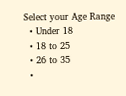Select your Age Range
  • Under 18
  • 18 to 25
  • 26 to 35
  •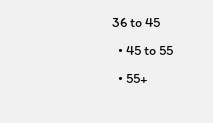36 to 45
  • 45 to 55
  • 55+